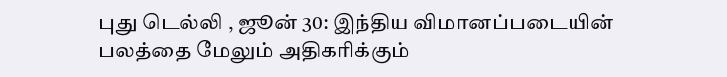புது டெல்லி , ஜூன் 30: இந்திய விமானப்படையின் பலத்தை மேலும் அதிகரிக்கும்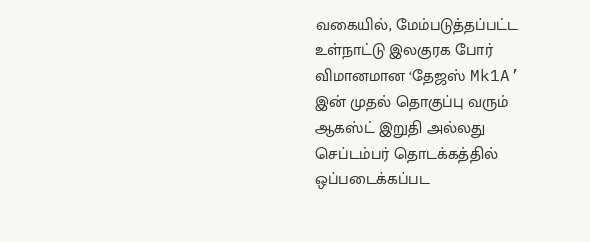வகையில், மேம்படுத்தப்பட்ட உள்நாட்டு இலகுரக போர் விமானமான ‘தேஜஸ் Mk1A’ இன் முதல் தொகுப்பு வரும் ஆகஸ்ட் இறுதி அல்லது செப்டம்பர் தொடக்கத்தில் ஒப்படைக்கப்பட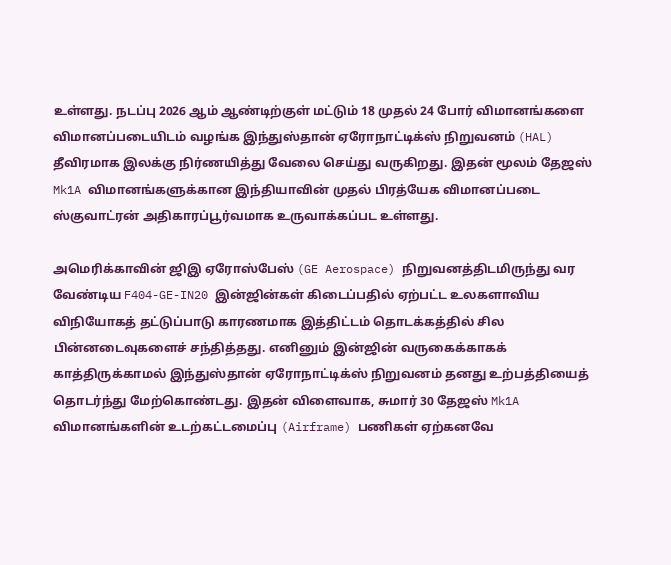உள்ளது. நடப்பு 2026 ஆம் ஆண்டிற்குள் மட்டும் 18 முதல் 24 போர் விமானங்களை விமானப்படையிடம் வழங்க இந்துஸ்தான் ஏரோநாட்டிக்ஸ் நிறுவனம் (HAL) தீவிரமாக இலக்கு நிர்ணயித்து வேலை செய்து வருகிறது. இதன் மூலம் தேஜஸ் Mk1A விமானங்களுக்கான இந்தியாவின் முதல் பிரத்யேக விமானப்படை ஸ்குவாட்ரன் அதிகாரப்பூர்வமாக உருவாக்கப்பட உள்ளது.

அமெரிக்காவின் ஜிஇ ஏரோஸ்பேஸ் (GE Aerospace) நிறுவனத்திடமிருந்து வர வேண்டிய F404-GE-IN20 இன்ஜின்கள் கிடைப்பதில் ஏற்பட்ட உலகளாவிய விநியோகத் தட்டுப்பாடு காரணமாக இத்திட்டம் தொடக்கத்தில் சில பின்னடைவுகளைச் சந்தித்தது. எனினும் இன்ஜின் வருகைக்காகக் காத்திருக்காமல் இந்துஸ்தான் ஏரோநாட்டிக்ஸ் நிறுவனம் தனது உற்பத்தியைத் தொடர்ந்து மேற்கொண்டது. இதன் விளைவாக, சுமார் 30 தேஜஸ் Mk1A விமானங்களின் உடற்கட்டமைப்பு (Airframe) பணிகள் ஏற்கனவே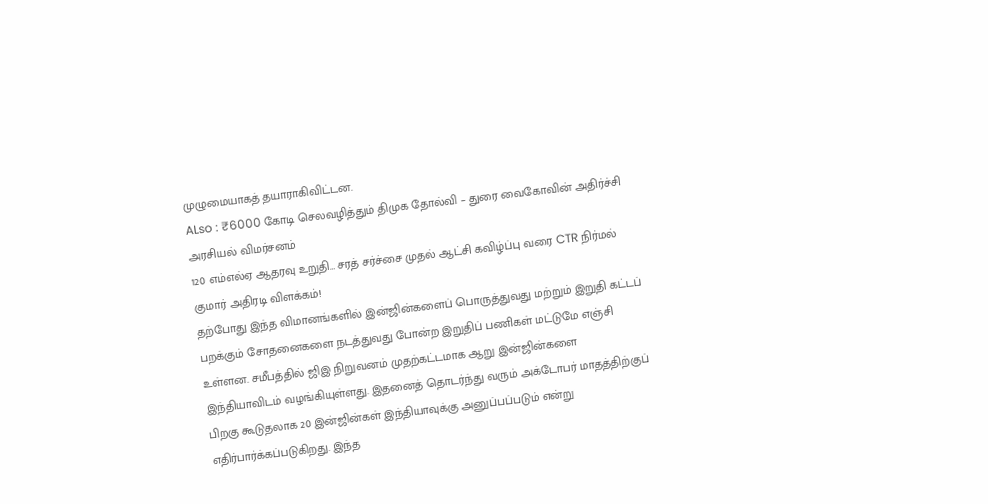முழுமையாகத் தயாராகிவிட்டன.
ALso : ₹6000 கோடி செலவழித்தும் திமுக தோல்வி – துரை வைகோவின் அதிர்ச்சி அரசியல் விமர்சனம்
120 எம்எல்ஏ ஆதரவு உறுதி… சரத் சர்ச்சை முதல் ஆட்சி கவிழ்ப்பு வரை CTR நிர்மல் குமார் அதிரடி விளக்கம்!
தற்போது இந்த விமானங்களில் இன்ஜின்களைப் பொருத்துவது மற்றும் இறுதி கட்டப் பறக்கும் சோதனைகளை நடத்துவது போன்ற இறுதிப் பணிகள் மட்டுமே எஞ்சி உள்ளன. சமீபத்தில் ஜிஇ நிறுவனம் முதற்கட்டமாக ஆறு இன்ஜின்களை இந்தியாவிடம் வழங்கியுள்ளது. இதனைத் தொடர்ந்து வரும் அக்டோபர் மாதத்திற்குப் பிறகு கூடுதலாக 20 இன்ஜின்கள் இந்தியாவுக்கு அனுப்பப்படும் என்று எதிர்பார்க்கப்படுகிறது. இந்த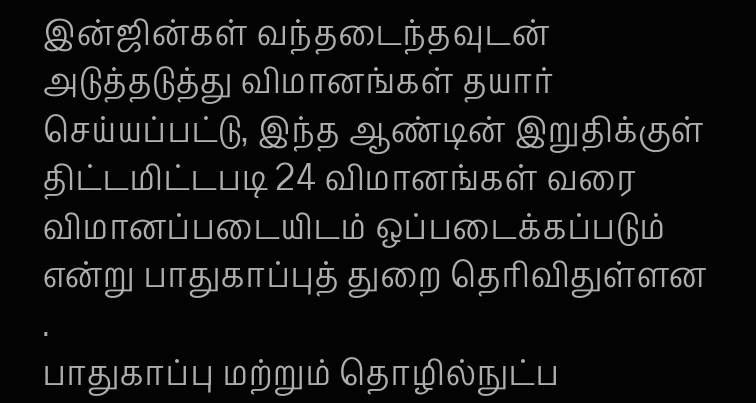இன்ஜின்கள் வந்தடைந்தவுடன் அடுத்தடுத்து விமானங்கள் தயார் செய்யப்பட்டு, இந்த ஆண்டின் இறுதிக்குள் திட்டமிட்டபடி 24 விமானங்கள் வரை விமானப்படையிடம் ஒப்படைக்கப்படும் என்று பாதுகாப்புத் துறை தெரிவிதுள்ளன .
பாதுகாப்பு மற்றும் தொழில்நுட்ப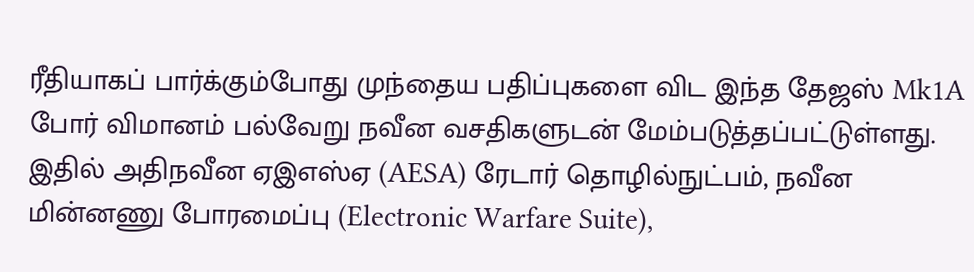ரீதியாகப் பார்க்கும்போது முந்தைய பதிப்புகளை விட இந்த தேஜஸ் Mk1A போர் விமானம் பல்வேறு நவீன வசதிகளுடன் மேம்படுத்தப்பட்டுள்ளது. இதில் அதிநவீன ஏஇஎஸ்ஏ (AESA) ரேடார் தொழில்நுட்பம், நவீன மின்னணு போரமைப்பு (Electronic Warfare Suite),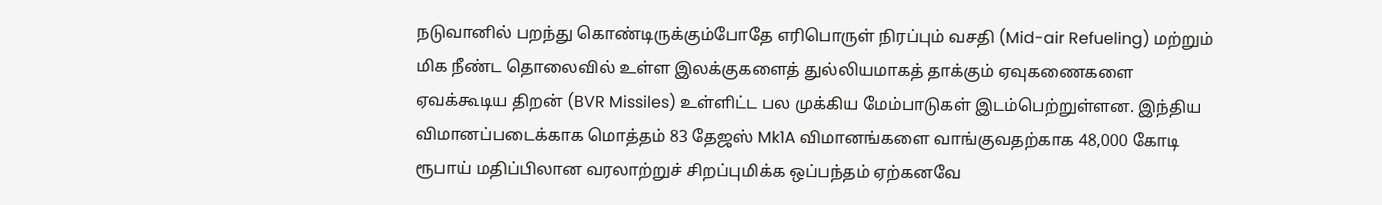நடுவானில் பறந்து கொண்டிருக்கும்போதே எரிபொருள் நிரப்பும் வசதி (Mid-air Refueling) மற்றும் மிக நீண்ட தொலைவில் உள்ள இலக்குகளைத் துல்லியமாகத் தாக்கும் ஏவுகணைகளை ஏவக்கூடிய திறன் (BVR Missiles) உள்ளிட்ட பல முக்கிய மேம்பாடுகள் இடம்பெற்றுள்ளன. இந்திய விமானப்படைக்காக மொத்தம் 83 தேஜஸ் Mk1A விமானங்களை வாங்குவதற்காக 48,000 கோடி ரூபாய் மதிப்பிலான வரலாற்றுச் சிறப்புமிக்க ஒப்பந்தம் ஏற்கனவே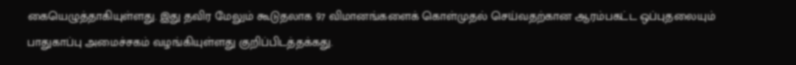கையெழுத்தாகியுள்ளது. இது தவிர மேலும் கூடுதலாக 97 விமானங்களைக் கொள்முதல் செய்வதற்கான ஆரம்பகட்ட ஒப்புதலையும் பாதுகாப்பு அமைச்சகம் வழங்கியுள்ளது குறிப்பிடத்தக்கது.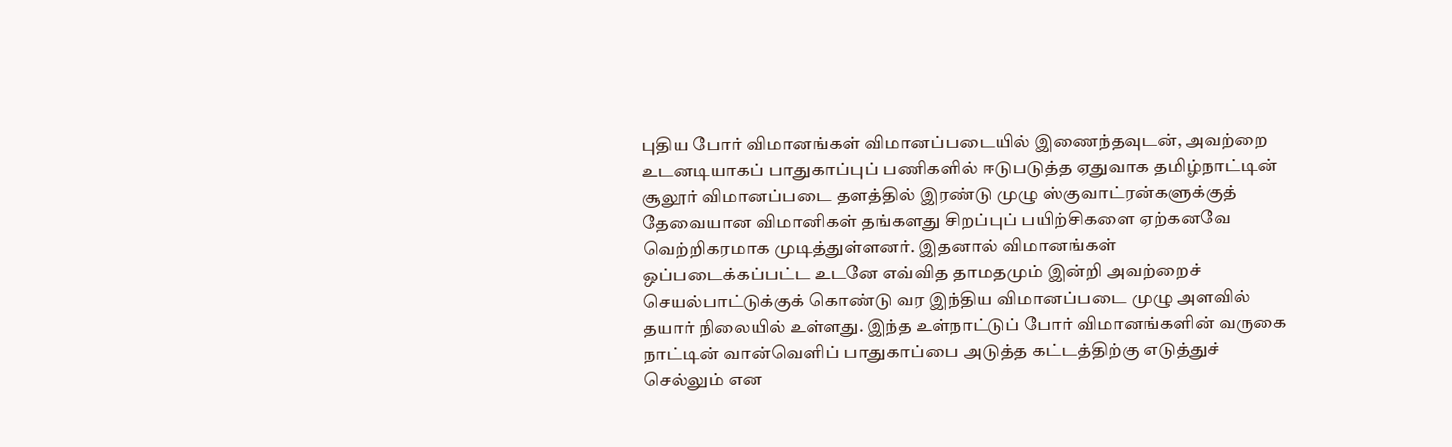புதிய போர் விமானங்கள் விமானப்படையில் இணைந்தவுடன், அவற்றை உடனடியாகப் பாதுகாப்புப் பணிகளில் ஈடுபடுத்த ஏதுவாக தமிழ்நாட்டின் சூலூர் விமானப்படை தளத்தில் இரண்டு முழு ஸ்குவாட்ரன்களுக்குத் தேவையான விமானிகள் தங்களது சிறப்புப் பயிற்சிகளை ஏற்கனவே வெற்றிகரமாக முடித்துள்ளனர். இதனால் விமானங்கள் ஒப்படைக்கப்பட்ட உடனே எவ்வித தாமதமும் இன்றி அவற்றைச் செயல்பாட்டுக்குக் கொண்டு வர இந்திய விமானப்படை முழு அளவில் தயார் நிலையில் உள்ளது. இந்த உள்நாட்டுப் போர் விமானங்களின் வருகை நாட்டின் வான்வெளிப் பாதுகாப்பை அடுத்த கட்டத்திற்கு எடுத்துச் செல்லும் என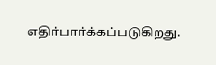எதிர்பார்க்கப்படுகிறது.